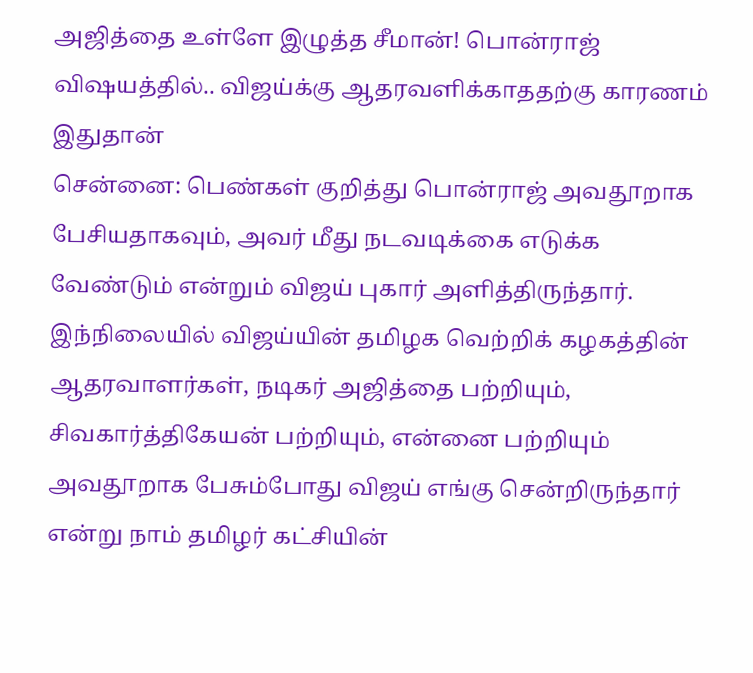அஜித்தை உள்ளே இழுத்த சீமான்! பொன்ராஜ் விஷயத்தில்.. விஜய்க்கு ஆதரவளிக்காததற்கு காரணம் இதுதான்
சென்னை: பெண்கள் குறித்து பொன்ராஜ் அவதூறாக பேசியதாகவும், அவர் மீது நடவடிக்கை எடுக்க வேண்டும் என்றும் விஜய் புகார் அளித்திருந்தார். இந்நிலையில் விஜய்யின் தமிழக வெற்றிக் கழகத்தின் ஆதரவாளர்கள், நடிகர் அஜித்தை பற்றியும், சிவகார்த்திகேயன் பற்றியும், என்னை பற்றியும் அவதூறாக பேசும்போது விஜய் எங்கு சென்றிருந்தார் என்று நாம் தமிழர் கட்சியின்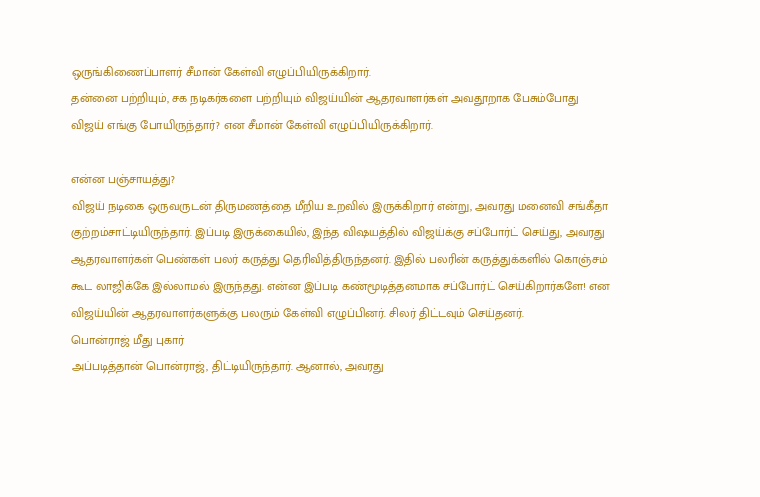ஒருங்கிணைப்பாளர் சீமான் கேள்வி எழுப்பியிருக்கிறார்.
தன்னை பற்றியும், சக நடிகர்களை பற்றியும் விஜய்யின் ஆதரவாளர்கள் அவதூறாக பேசும்போது விஜய் எங்கு போயிருந்தார்? என சீமான் கேள்வி எழுப்பியிருக்கிறார்.

என்ன பஞ்சாயத்து?
விஜய் நடிகை ஒருவருடன் திருமணத்தை மீறிய உறவில் இருக்கிறார் என்று, அவரது மனைவி சங்கீதா குற்றம்சாட்டியிருந்தார். இப்படி இருக்கையில், இந்த விஷயத்தில் விஜய்க்கு சப்போர்ட் செய்து, அவரது ஆதரவாளர்கள் பெண்கள் பலர் கருத்து தெரிவித்திருந்தனர். இதில் பலரின் கருத்துக்களில் கொஞ்சம் கூட லாஜிக்கே இல்லாமல் இருந்தது. என்ன இப்படி கண்மூடித்தனமாக சப்போர்ட் செய்கிறார்களே! என விஜய்யின் ஆதரவாளர்களுக்கு பலரும் கேள்வி எழுப்பினர். சிலர் திட்டவும் செய்தனர்.
பொன்ராஜ் மீது புகார்
அப்படித்தான் பொன்ராஜ், திட்டியிருந்தார். ஆனால், அவரது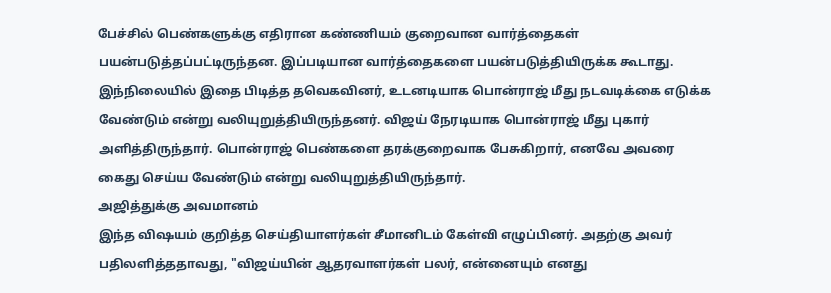பேச்சில் பெண்களுக்கு எதிரான கண்ணியம் குறைவான வார்த்தைகள் பயன்படுத்தப்பட்டிருந்தன. இப்படியான வார்த்தைகளை பயன்படுத்தியிருக்க கூடாது. இந்நிலையில் இதை பிடித்த தவெகவினர், உடனடியாக பொன்ராஜ் மீது நடவடிக்கை எடுக்க வேண்டும் என்று வலியுறுத்தியிருந்தனர். விஜய் நேரடியாக பொன்ராஜ் மீது புகார் அளித்திருந்தார். பொன்ராஜ் பெண்களை தரக்குறைவாக பேசுகிறார், எனவே அவரை கைது செய்ய வேண்டும் என்று வலியுறுத்தியிருந்தார்.
அஜித்துக்கு அவமானம்
இந்த விஷயம் குறித்த செய்தியாளர்கள் சீமானிடம் கேள்வி எழுப்பினர். அதற்கு அவர் பதிலளித்ததாவது, "விஜய்யின் ஆதரவாளர்கள் பலர், என்னையும் எனது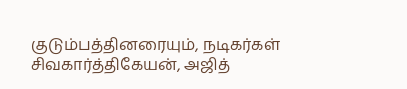குடும்பத்தினரையும், நடிகர்கள் சிவகார்த்திகேயன், அஜித்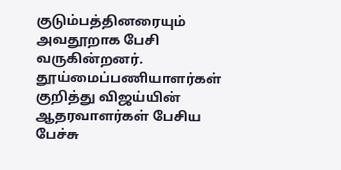குடும்பத்தினரையும் அவதூறாக பேசி வருகின்றனர். தூய்மைப்பணியாளர்கள் குறித்து விஜய்யின் ஆதரவாளர்கள் பேசிய பேச்சு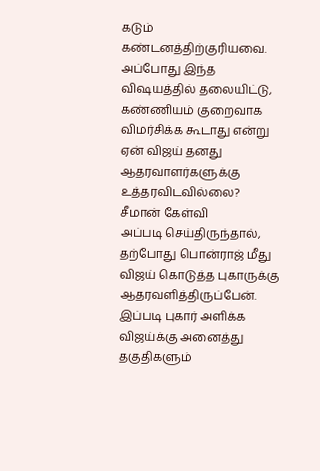கடும் கண்டனத்திற்குரியவை. அப்போது இந்த விஷயத்தில் தலையிட்டு, கண்ணியம் குறைவாக விமர்சிக்க கூடாது என்று ஏன் விஜய் தனது ஆதரவாளர்களுக்கு உத்தரவிடவில்லை?
சீமான் கேள்வி
அப்படி செய்திருந்தால், தற்போது பொன்ராஜ் மீது விஜய் கொடுத்த புகாருக்கு ஆதரவளித்திருப்பேன். இப்படி புகார் அளிக்க விஜய்க்கு அனைத்து தகுதிகளும்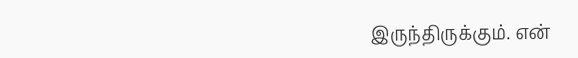இருந்திருக்கும். என்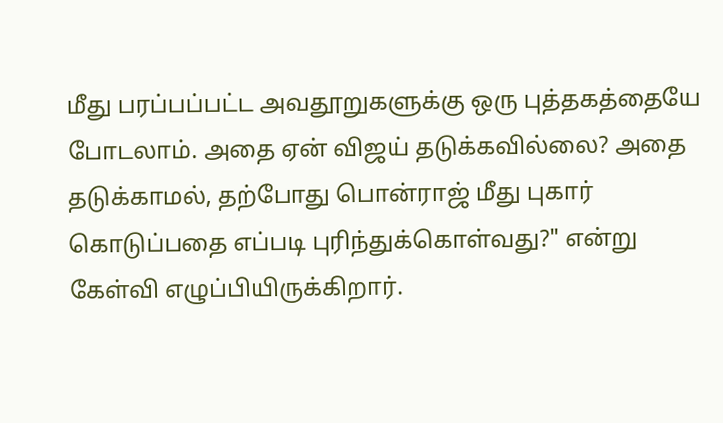மீது பரப்பப்பட்ட அவதூறுகளுக்கு ஒரு புத்தகத்தையே போடலாம். அதை ஏன் விஜய் தடுக்கவில்லை? அதை தடுக்காமல், தற்போது பொன்ராஜ் மீது புகார் கொடுப்பதை எப்படி புரிந்துக்கொள்வது?" என்று கேள்வி எழுப்பியிருக்கிறார்.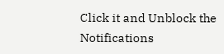Click it and Unblock the Notifications